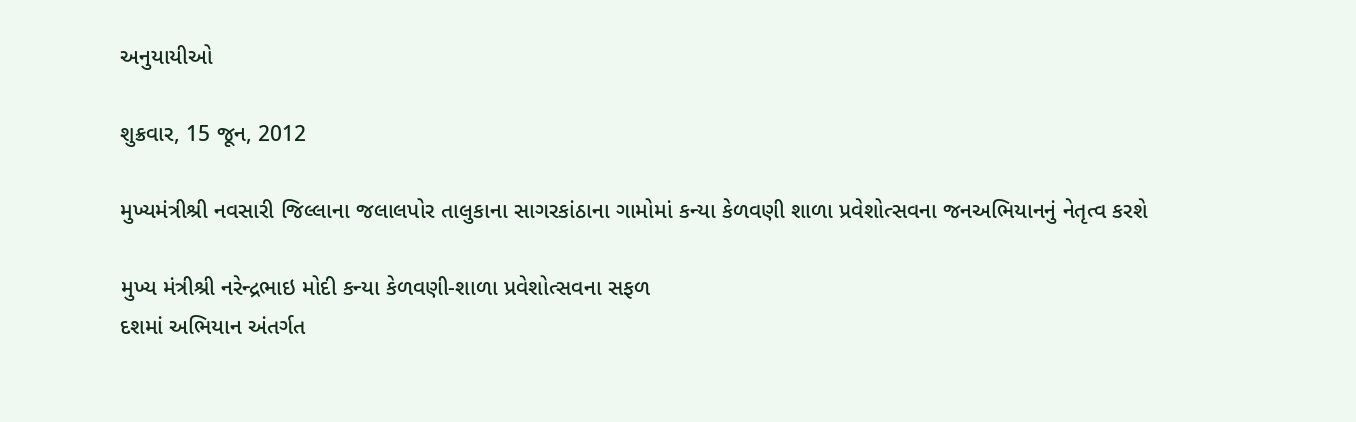અનુયાયીઓ

શુક્રવાર, 15 જૂન, 2012

મુખ્યમંત્રીશ્રી નવસારી જિલ્લાના જલાલપોર તાલુકાના સાગરકાંઠાના ગામોમાં કન્યા કેળવણી શાળા પ્રવેશોત્સવના જનઅભિયાનનું નેતૃત્વ કરશે

મુખ્ય મંત્રીશ્રી નરેન્દ્રભાઇ મોદી કન્યા કેળવણી-શાળા પ્રવેશોત્સવના સફળ
દશમાં અભિયાન અંતર્ગત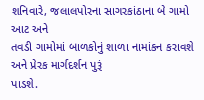શનિવારે, જલાલપોરના સાગરકાંઠાના બે ગામો આટ અને
તવડી ગામોમાં બાળકોનું શાળા નામાંકન કરાવશે અને પ્રેરક માર્ગદર્શન પુરૂં
પાડશે.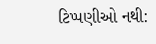ટિપ્પણીઓ નથી: